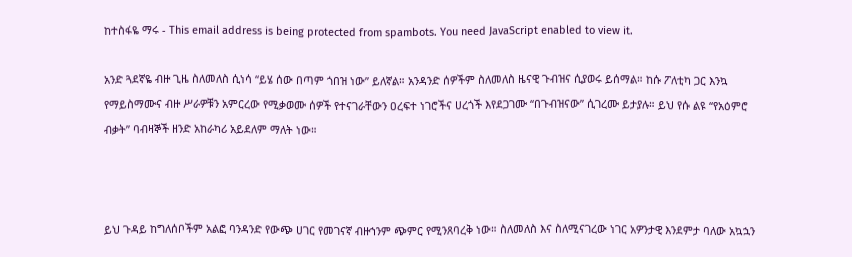ከተስፋዬ ማሩ - This email address is being protected from spambots. You need JavaScript enabled to view it.

አንድ ጓደኛዬ ብዙ ጊዜ ስለመለስ ሲነሳ “ይሄ ሰው በጣም ጎበዝ ነው” ይለኛል። አንዳንድ ሰዎችም ስለመለስ ዜናዊ ጉብዝና ሲያወሩ ይሰማል። ከሱ ፖለቲካ ጋር እንኳ የማይስማሙና ብዙ ሥራዎቹን አምርረው የሚቃወሙ ሰዎች የተናገራቸውን ዐረፍተ ነገሮችና ሀረጎች እየደጋገሙ “በጉብዝናው” ሲገረሙ ይታያሉ። ይህ የሱ ልዩ “የአዕምሮ ብቃት” ባብዛኞች ዘንድ አከራካሪ አይደለም ማለት ነው።



ይህ ጉዳይ ከግለሰቦችም አልፎ ባንዳንድ የውጭ ሀገር የመገናኛ ብዙኀንም ጭምር የሚንጸባረቅ ነው። ስለመለስ እና ስለሚናገረው ነገር አዎንታዊ እንደምታ ባለው አኳኋን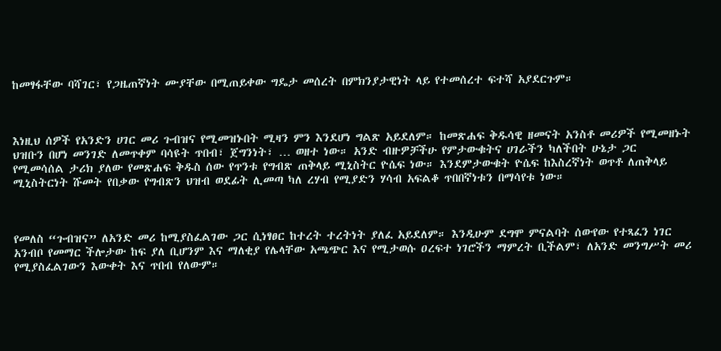ከመፃፋቸው ባሻገር፣ የጋዜጠኛነት ሙያቸው በሚጠይቀው ግዴታ መሰረት በምክንያታዊነት ላይ የተመሰረተ ፍተሻ አያደርጉም።



እነዚህ ሰዎች የአንድን ሀገር መሪ ጉብዝና የሚመዝኑበት ሚዛን ምን እንደሆነ ግልጽ አይደለም። ከመጽሐፍ ቅዱሳዊ ዘመናት አንስቶ መሪዎች የሚመዘኑት ህዝቡን በሆነ መንገድ ለመጥቀም ባሳዩት ጥበብ፣ ጀግንነት፣ … ወዘተ ነው። አንድ ብዙዎቻችሁ የምታውቁትና ሀገራችን ካለችበት ሁኔታ ጋር የሚመሳሰል ታሪክ ያለው የመጽሐፍ ቅዱስ ሰው የጥንቱ የግብጽ ጠቅላይ ሚኒስትር ዮሴፍ ነው። እንደምታውቁት ዮሴፍ ከእስረኛነት ወጥቶ ለጠቅላይ ሚኒስትርነት ሹመት የበቃው የግብጽን ህዝብ ወደፊት ሊመጣ ካለ ረሃብ የሚያድን ሃሳብ አፍልቆ ጥበበኛነቱን በማሳየቱ ነው።



የመለስ “ጉብዝና” ለአንድ መሪ ከሚያስፈልገው ጋር ሲነፃፀር ከተረት ተረትነት ያለፈ አይደለም። እንዲሁም ደግሞ ምናልባት ሰውየው የተጻፈን ነገር አንብቦ የመማር ችሎታው ከፍ ያለ ቢሆንም እና ማለቂያ የሌላቸው አጫጭር እና የሚታወሱ ዐረፍተ ነገሮችን ማምረት ቢችልም፣ ለአንድ መንግሥት መሪ የሚያስፈልገውን እውቀት እና ጥበብ የለውም።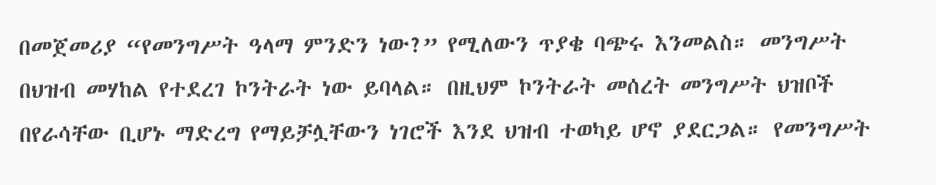በመጀመሪያ “የመንግሥት ዓላማ ምንድን ነው?” የሚለውን ጥያቄ ባጭሩ እንመልስ። መንግሥት በህዝብ መሃከል የተደረገ ኮንትራት ነው ይባላል። በዚህም ኮንትራት መሰረት መንግሥት ህዝቦች በየራሳቸው ቢሆኑ ማድረግ የማይቻሏቸውን ነገሮች እንደ ህዝብ ተወካይ ሆኖ ያደርጋል። የመንግሥት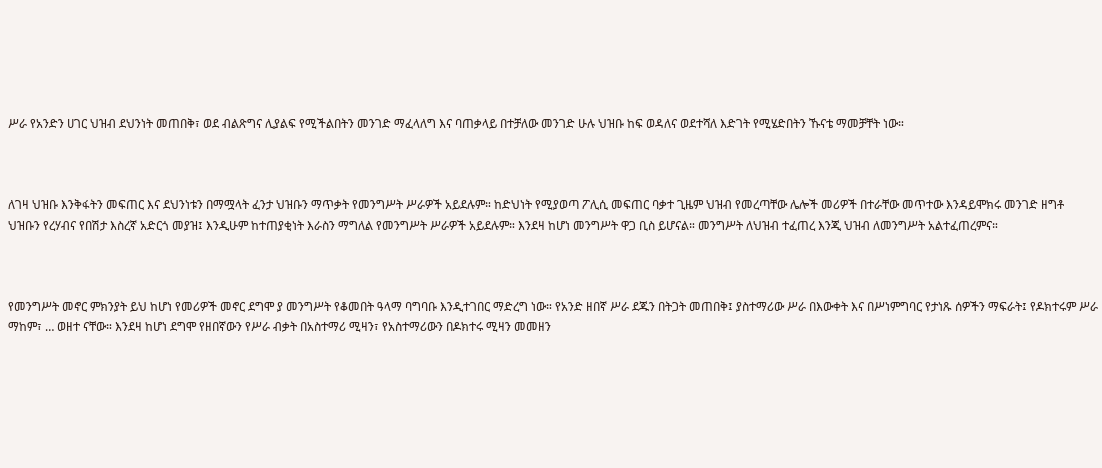ሥራ የአንድን ሀገር ህዝብ ደህንነት መጠበቅ፣ ወደ ብልጽግና ሊያልፍ የሚችልበትን መንገድ ማፈላለግ እና ባጠቃላይ በተቻለው መንገድ ሁሉ ህዝቡ ከፍ ወዳለና ወደተሻለ እድገት የሚሄድበትን ኹናቴ ማመቻቸት ነው።



ለገዛ ህዝቡ እንቅፋትን መፍጠር እና ደህንነቱን በማሟላት ፈንታ ህዝቡን ማጥቃት የመንግሥት ሥራዎች አይደሉም። ከድህነት የሚያወጣ ፖሊሲ መፍጠር ባቃተ ጊዜም ህዝብ የመረጣቸው ሌሎች መሪዎች በተራቸው መጥተው እንዳይሞክሩ መንገድ ዘግቶ ህዝቡን የረሃብና የበሽታ እስረኛ አድርጎ መያዝ፤ እንዲሁም ከተጠያቂነት እራስን ማግለል የመንግሥት ሥራዎች አይደሉም። እንደዛ ከሆነ መንግሥት ዋጋ ቢስ ይሆናል። መንግሥት ለህዝብ ተፈጠረ እንጂ ህዝብ ለመንግሥት አልተፈጠረምና።



የመንግሥት መኖር ምክንያት ይህ ከሆነ የመሪዎች መኖር ደግሞ ያ መንግሥት የቆመበት ዓላማ ባግባቡ እንዲተገበር ማድረግ ነው። የአንድ ዘበኛ ሥራ ደጁን በትጋት መጠበቅ፤ ያስተማሪው ሥራ በእውቀት እና በሥነምግባር የታነጹ ሰዎችን ማፍራት፤ የዶክተሩም ሥራ ማከም፣ … ወዘተ ናቸው። እንደዛ ከሆነ ደግሞ የዘበኛውን የሥራ ብቃት በአስተማሪ ሚዛን፣ የአስተማሪውን በዶክተሩ ሚዛን መመዘን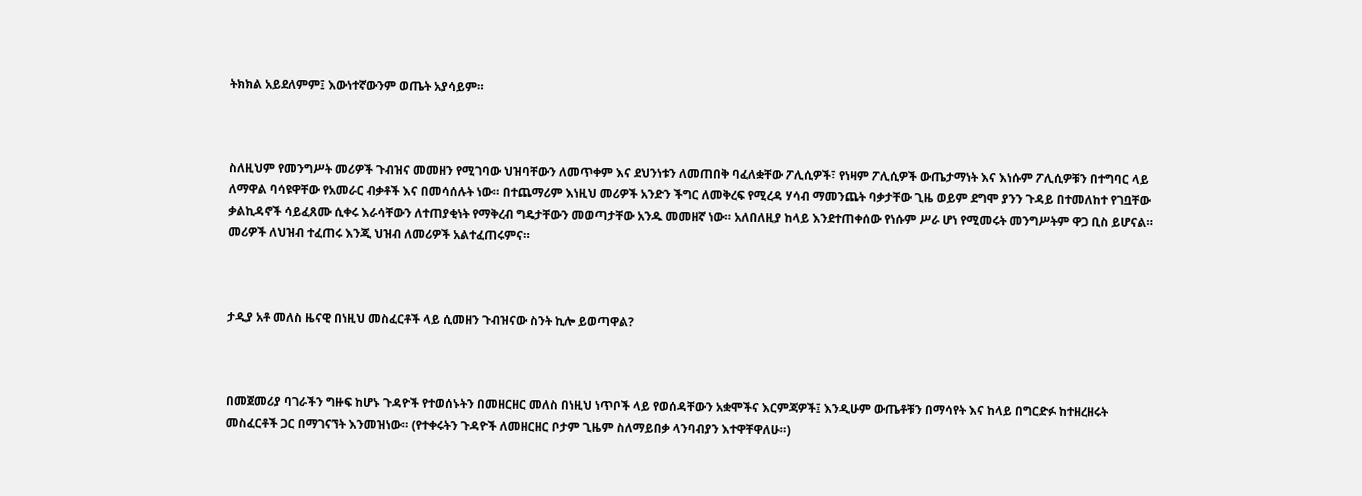ትክክል አይደለምም፤ እውነተኛውንም ወጤት አያሳይም።



ስለዚህም የመንግሥት መሪዎች ጉብዝና መመዘን የሚገባው ህዝባቸውን ለመጥቀም እና ደህንነቱን ለመጠበቅ ባፈለቋቸው ፖሊሲዎች፣ የነዛም ፖሊሲዎች ውጤታማነት እና እነሱም ፖሊሲዎቹን በተግባር ላይ ለማዋል ባሳዩዋቸው የአመራር ብቃቶች እና በመሳሰሉት ነው። በተጨማሪም እነዚህ መሪዎች አንድን ችግር ለመቅረፍ የሚረዳ ሃሳብ ማመንጨት ባቃታቸው ጊዜ ወይም ደግሞ ያንን ጉዳይ በተመለከተ የገቧቸው ቃልኪዳኖች ሳይፈጸሙ ሲቀሩ እራሳቸውን ለተጠያቂነት የማቅረብ ግዴታቸውን መወጣታቸው አንዱ መመዘኛ ነው። አለበለዚያ ከላይ እንደተጠቀሰው የነሱም ሥራ ሆነ የሚመሩት መንግሥትም ዋጋ ቢስ ይሆናል። መሪዎች ለህዝብ ተፈጠሩ እንጂ ህዝብ ለመሪዎች አልተፈጠሩምና።



ታዲያ አቶ መለስ ዜናዊ በነዚህ መስፈርቶች ላይ ሲመዘን ጉብዝናው ስንት ኪሎ ይወጣዋል?



በመጀመሪያ ባገራችን ግዙፍ ከሆኑ ጉዳዮች የተወሰኑትን በመዘርዘር መለስ በነዚህ ነጥቦች ላይ የወሰዳቸውን አቋሞችና እርምጃዎች፤ እንዲሁም ውጤቶቹን በማሳየት እና ከላይ በግርድፉ ከተዘረዘሩት መስፈርቶች ጋር በማገናኘት እንመዝነው። (የተቀሩትን ጉዳዮች ለመዘርዘር ቦታም ጊዜም ስለማይበቃ ላንባብያን እተዋቸዋለሁ።)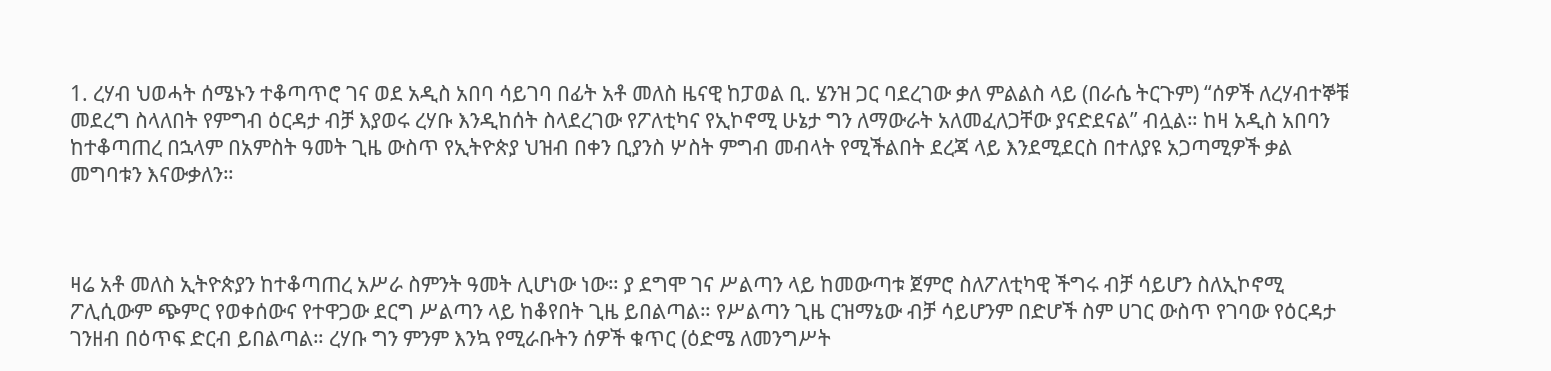1. ረሃብ ህወሓት ሰሜኑን ተቆጣጥሮ ገና ወደ አዲስ አበባ ሳይገባ በፊት አቶ መለስ ዜናዊ ከፓወል ቢ. ሄንዝ ጋር ባደረገው ቃለ ምልልስ ላይ (በራሴ ትርጉም) “ሰዎች ለረሃብተኞቹ መደረግ ስላለበት የምግብ ዕርዳታ ብቻ እያወሩ ረሃቡ እንዲከሰት ስላደረገው የፖለቲካና የኢኮኖሚ ሁኔታ ግን ለማውራት አለመፈለጋቸው ያናድደናል” ብሏል። ከዛ አዲስ አበባን ከተቆጣጠረ በኋላም በአምስት ዓመት ጊዜ ውስጥ የኢትዮጵያ ህዝብ በቀን ቢያንስ ሦስት ምግብ መብላት የሚችልበት ደረጃ ላይ እንደሚደርስ በተለያዩ አጋጣሚዎች ቃል መግባቱን እናውቃለን።



ዛሬ አቶ መለስ ኢትዮጵያን ከተቆጣጠረ አሥራ ስምንት ዓመት ሊሆነው ነው። ያ ደግሞ ገና ሥልጣን ላይ ከመውጣቱ ጀምሮ ስለፖለቲካዊ ችግሩ ብቻ ሳይሆን ስለኢኮኖሚ ፖሊሲውም ጭምር የወቀሰውና የተዋጋው ደርግ ሥልጣን ላይ ከቆየበት ጊዜ ይበልጣል። የሥልጣን ጊዜ ርዝማኔው ብቻ ሳይሆንም በድሆች ስም ሀገር ውስጥ የገባው የዕርዳታ ገንዘብ በዕጥፍ ድርብ ይበልጣል። ረሃቡ ግን ምንም እንኳ የሚራቡትን ሰዎች ቁጥር (ዕድሜ ለመንግሥት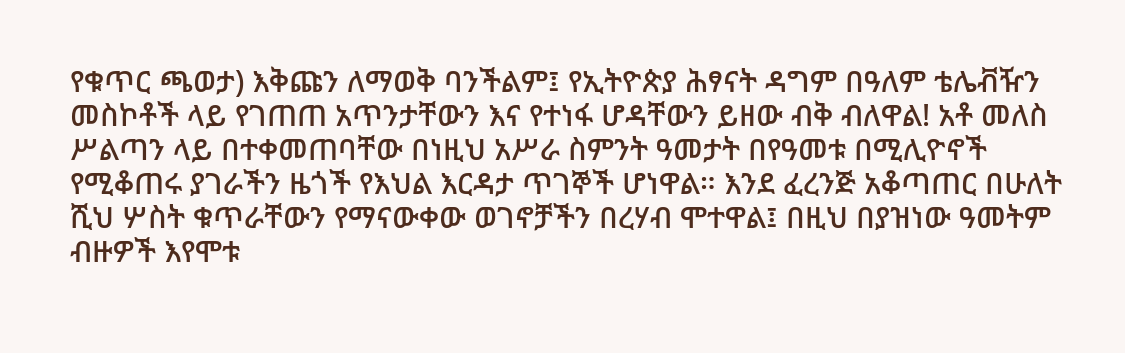የቁጥር ጫወታ) እቅጩን ለማወቅ ባንችልም፤ የኢትዮጵያ ሕፃናት ዳግም በዓለም ቴሌቭዥን መስኮቶች ላይ የገጠጠ አጥንታቸውን እና የተነፋ ሆዳቸውን ይዘው ብቅ ብለዋል! አቶ መለስ ሥልጣን ላይ በተቀመጠባቸው በነዚህ አሥራ ስምንት ዓመታት በየዓመቱ በሚሊዮኖች የሚቆጠሩ ያገራችን ዜጎች የእህል እርዳታ ጥገኞች ሆነዋል። እንደ ፈረንጅ አቆጣጠር በሁለት ሺህ ሦስት ቁጥራቸውን የማናውቀው ወገኖቻችን በረሃብ ሞተዋል፤ በዚህ በያዝነው ዓመትም ብዙዎች እየሞቱ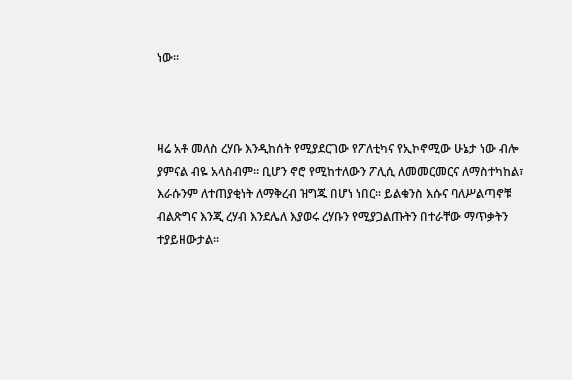ነው።



ዛሬ አቶ መለስ ረሃቡ እንዲከሰት የሚያደርገው የፖለቲካና የኢኮኖሚው ሁኔታ ነው ብሎ ያምናል ብዬ አላስብም። ቢሆን ኖሮ የሚከተለውን ፖሊሲ ለመመርመርና ለማስተካከል፣ እራሱንም ለተጠያቂነት ለማቅረብ ዝግጁ በሆነ ነበር። ይልቁንስ እሱና ባለሥልጣኖቹ ብልጽግና እንጂ ረሃብ እንደሌለ እያወሩ ረሃቡን የሚያጋልጡትን በተራቸው ማጥቃትን ተያይዘውታል።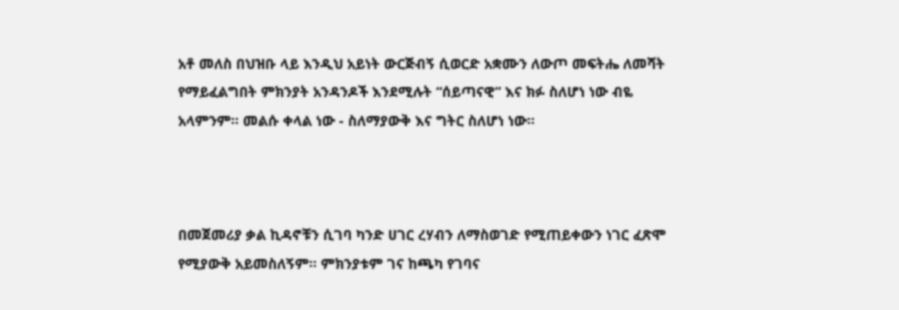አቶ መለስ በህዝቡ ላይ እንዲህ አይነት ውርጅብኝ ሲወርድ አቋሙን ለውጦ መፍትሔ ለመሻት የማይፈልግበት ምክንያት አንዳንዶች እንደሚሉት “ሰይጣናዊ” እና ክፉ ስለሆነ ነው ብዬ አላምንም። መልሱ ቀላል ነው - ስለማያውቅ እና ግትር ስለሆነ ነው።



በመጀመሪያ ቃል ኪዳኖቹን ሲገባ ካንድ ሀገር ረሃብን ለማስወገድ የሚጠይቀውን ነገር ፈጽሞ የሚያውቅ አይመስለኝም። ምክንያቱም ገና ከጫካ የገባና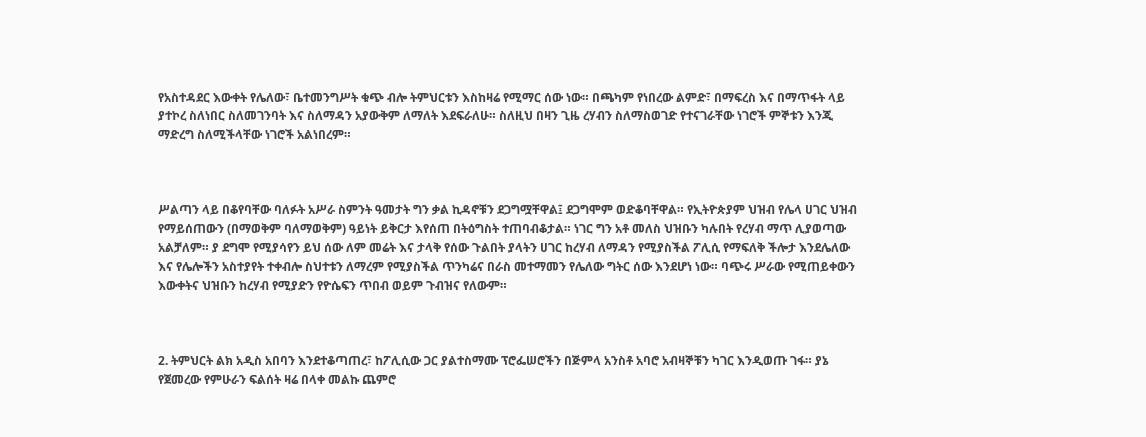የአስተዳደር እውቀት የሌለው፣ ቤተመንግሥት ቁጭ ብሎ ትምህርቱን እስከዛሬ የሚማር ሰው ነው። በጫካም የነበረው ልምድ፣ በማፍረስ እና በማጥፋት ላይ ያተኮረ ስለነበር ስለመገንባት እና ስለማዳን አያውቅም ለማለት እደፍራለሁ። ስለዚህ በዛን ጊዜ ረሃብን ስለማስወገድ የተናገራቸው ነገሮች ምኞቱን እንጂ ማድረግ ስለሚችላቸው ነገሮች አልነበረም።



ሥልጣን ላይ በቆየባቸው ባለፉት አሥራ ስምንት ዓመታት ግን ቃል ኪዳኖቹን ደጋግሟቸዋል፤ ደጋግሞም ወድቆባቸዋል። የኢትዮጵያም ህዝብ የሌላ ሀገር ህዝብ የማይሰጠውን (በማወቅም ባለማወቅም) ዓይነት ይቅርታ እየሰጠ በትዕግስት ተጠባብቆታል። ነገር ግን አቶ መለስ ህዝቡን ካሉበት የረሃብ ማጥ ሊያወጣው አልቻለም። ያ ደግሞ የሚያሳየን ይህ ሰው ለም መሬት እና ታላቅ የሰው ጉልበት ያላትን ሀገር ከረሃብ ለማዳን የሚያስችል ፖሊሲ የማፍለቅ ችሎታ እንደሌለው እና የሌሎችን አስተያየት ተቀብሎ ስህተቱን ለማረም የሚያስችል ጥንካሬና በራስ መተማመን የሌለው ግትር ሰው እንደሆነ ነው። ባጭሩ ሥራው የሚጠይቀውን እውቀትና ህዝቡን ከረሃብ የሚያድን የዮሴፍን ጥበብ ወይም ጉብዝና የለውም።



2. ትምህርት ልክ አዲስ አበባን እንደተቆጣጠረ፣ ከፖሊሲው ጋር ያልተስማሙ ፕሮፌሠሮችን በጅምላ አንስቶ አባሮ አብዛኞቹን ካገር እንዲወጡ ገፋ። ያኔ የጀመረው የምሁራን ፍልሰት ዛሬ በላቀ መልኩ ጨምሮ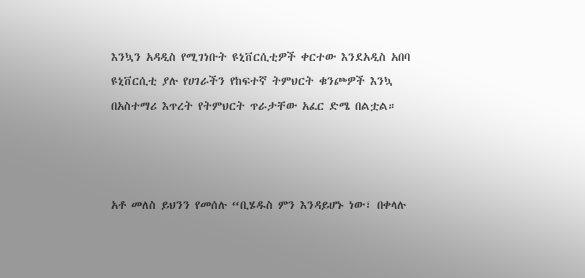እንኳን አዳዲስ የሚገነቡት ዩኒቨርሲቲዎች ቀርተው እንደአዲስ አበባ ዩኒቨርሲቲ ያሉ የሀገራችን የከፍተኛ ትምህርት ቁንጮዎች እንኳ በአስተማሪ እጥረት የትምህርት ጥራታቸው አፈር ድሜ በልቷል።



አቶ መለስ ይህንን የመሰሉ “ቢሄዱስ ምን እንዳይሆኑ ነው፣ በቀላሉ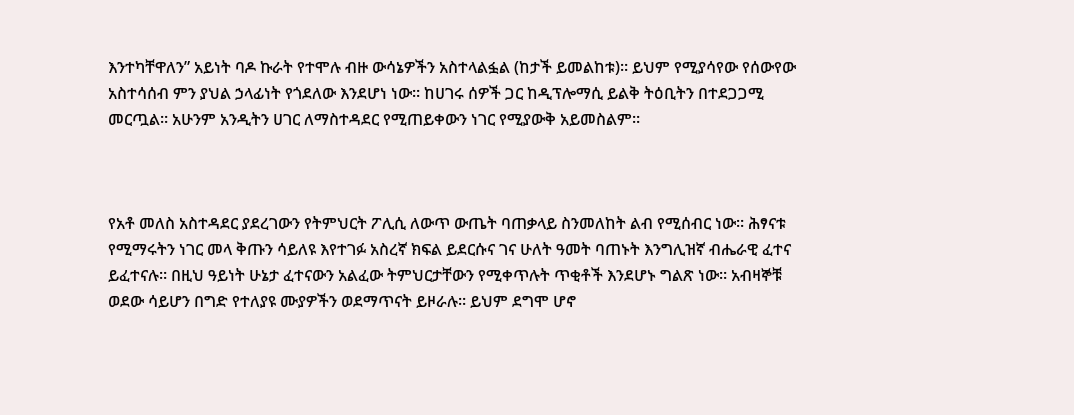እንተካቸዋለን” አይነት ባዶ ኩራት የተሞሉ ብዙ ውሳኔዎችን አስተላልፏል (ከታች ይመልከቱ)። ይህም የሚያሳየው የሰውየው አስተሳሰብ ምን ያህል ኃላፊነት የጎደለው እንደሆነ ነው። ከሀገሩ ሰዎች ጋር ከዲፕሎማሲ ይልቅ ትዕቢትን በተደጋጋሚ መርጧል። አሁንም አንዲትን ሀገር ለማስተዳደር የሚጠይቀውን ነገር የሚያውቅ አይመስልም።



የአቶ መለስ አስተዳደር ያደረገውን የትምህርት ፖሊሲ ለውጥ ውጤት ባጠቃላይ ስንመለከት ልብ የሚሰብር ነው። ሕፃናቱ የሚማሩትን ነገር መላ ቅጡን ሳይለዩ እየተገፉ አስረኛ ክፍል ይደርሱና ገና ሁለት ዓመት ባጠኑት እንግሊዝኛ ብሔራዊ ፈተና ይፈተናሉ። በዚህ ዓይነት ሁኔታ ፈተናውን አልፈው ትምህርታቸውን የሚቀጥሉት ጥቂቶች እንደሆኑ ግልጽ ነው። አብዛኞቹ ወደው ሳይሆን በግድ የተለያዩ ሙያዎችን ወደማጥናት ይዞራሉ። ይህም ደግሞ ሆኖ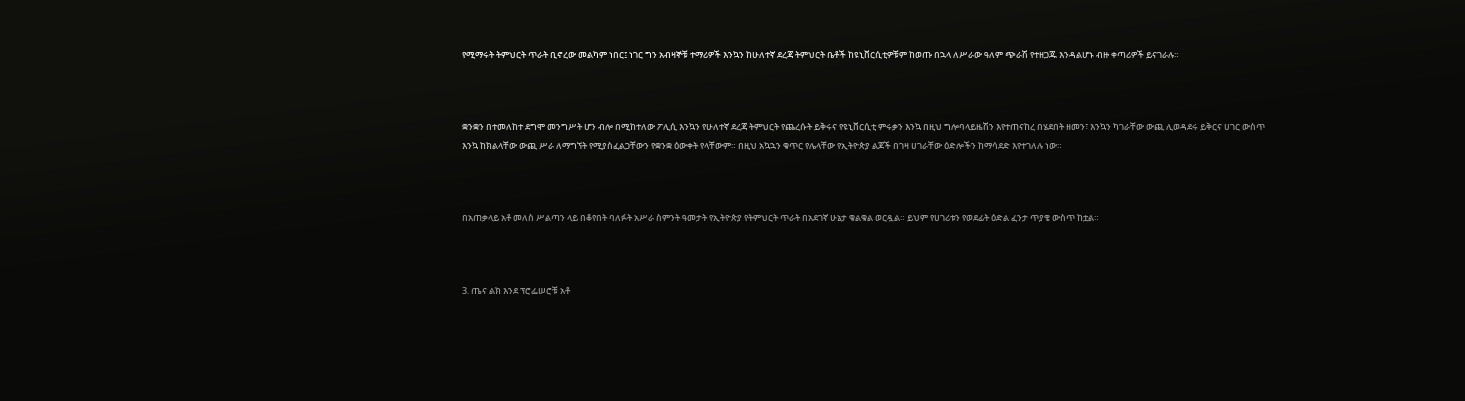የሚማሩት ትምህርት ጥራት ቢኖረው መልካም ነበር፤ ነገር ግን አብዛኞቹ ተማሪዎች እንኳን ከሁለተኛ ደረጃ ትምህርት ቤቶች ከዩኒቨርሲቲዎቹም ከወጡ በኋላ ለሥራው ዓለም ጭራሽ የተዘጋጁ እንዳልሆኑ ብዙ ቀጣሪዎች ይናገራሉ።



ቋንቋን በተመለከተ ደግሞ መንግሥት ሆን ብሎ በሚከተለው ፖሊሲ እንኳን የሁለተኛ ደረጃ ትምህርት የጨረሱት ይቅሩና የዩኒቨርሲቲ ምሩቃን እንኳ በዚህ ግሎባላይዜሽን እየተጠናከረ በሄደበት ዘመን፣ እንኳን ካገራቸው ውጪ ሊወዳደሩ ይቅርና ሀገር ውስጥ እንኳ ከክልላቸው ውጪ ሥራ ለማግኘት የሚያስፈልጋቸውን የቋንቋ ዕውቀት የላቸውም። በዚህ አኳኋን ቁጥር የሌላቸው የኢትዮጵያ ልጆች በገዛ ሀገራቸው ዕድሎችን ከማሳደድ እየተገለሉ ነው።



በአጠቃላይ አቶ መለስ ሥልጣን ላይ በቆየበት ባለፉት አሥራ ስምንት ዓመታት የኢትዮጵያ የትምህርት ጥራት በአደገኛ ሁኔታ ቁልቁል ወርዷል። ይህም የሀገሪቱን የወደፊት ዕድል ፈንታ ጥያቄ ውስጥ ከቷል።



3. ጤና ልክ እንደ ፕሮፌሠሮቹ አቶ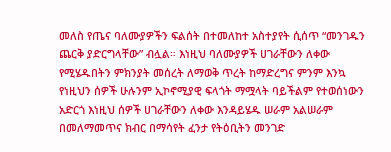መለስ የጤና ባለሙያዎችን ፍልሰት በተመለከተ አስተያየት ሲሰጥ “መንገዱን ጨርቅ ያድርግላቸው” ብሏል። እነዚህ ባለሙያዎች ሀገራቸውን ለቀው የሚሄዱበትን ምክንያት መሰረት ለማወቅ ጥረት ከማድረግና ምንም እንኳ የነዚህን ሰዎች ሁሉንም ኢኮኖሚያዊ ፍላጎት ማሟላት ባይችልም የተወሰነውን አድርጎ እነዚህ ሰዎች ሀገራቸውን ለቀው እንዳይሄዱ ሠራም አልሠራም በመለማመጥና ክብር በማሳየት ፈንታ የትዕቢትን መንገድ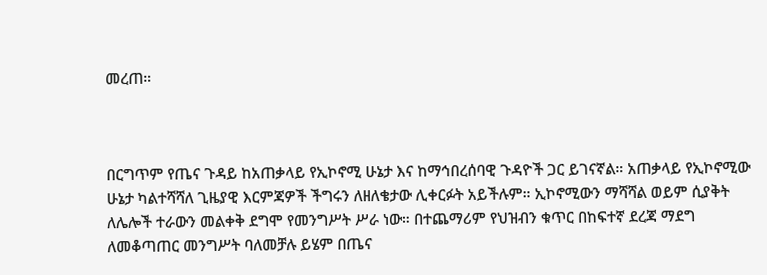መረጠ።



በርግጥም የጤና ጉዳይ ከአጠቃላይ የኢኮኖሚ ሁኔታ እና ከማኅበረሰባዊ ጉዳዮች ጋር ይገናኛል። አጠቃላይ የኢኮኖሚው ሁኔታ ካልተሻሻለ ጊዜያዊ እርምጃዎች ችግሩን ለዘለቄታው ሊቀርፉት አይችሉም። ኢኮኖሚውን ማሻሻል ወይም ሲያቅት ለሌሎች ተራውን መልቀቅ ደግሞ የመንግሥት ሥራ ነው። በተጨማሪም የህዝብን ቁጥር በከፍተኛ ደረጃ ማደግ ለመቆጣጠር መንግሥት ባለመቻሉ ይሄም በጤና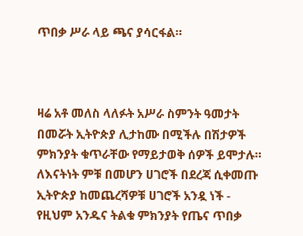ጥበቃ ሥራ ላይ ጫና ያሳርፋል።



ዛሬ አቶ መለስ ላለፉት አሥራ ስምንት ዓመታት በመሯት ኢትዮጵያ ሊታከሙ በሚችሉ በሽታዎች ምክንያት ቁጥራቸው የማይታወቅ ሰዎች ይሞታሉ። ለእናትነት ምቹ በመሆን ሀገሮች በደረጃ ሲቀመጡ ኢትዮጵያ ከመጨረሻዎቹ ሀገሮች አንዷ ነች - የዚህም አንዱና ትልቁ ምክንያት የጤና ጥበቃ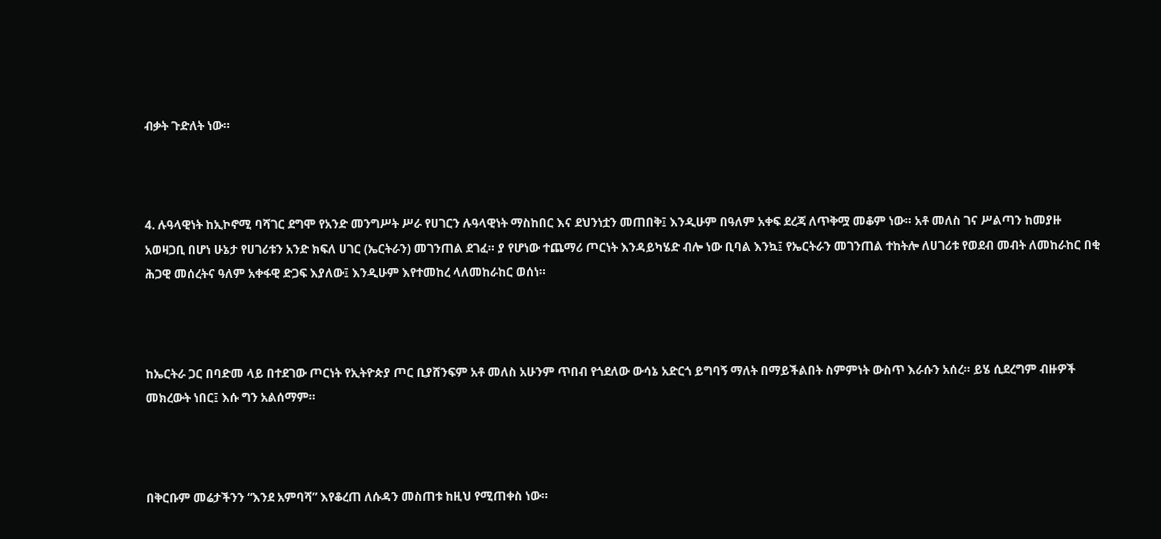ብቃት ጉድለት ነው።



4. ሉዓላዊነት ከኢኮኖሚ ባሻገር ደግሞ የአንድ መንግሥት ሥራ የሀገርን ሉዓላዊነት ማስከበር እና ደህንነቷን መጠበቅ፤ እንዲሁም በዓለም አቀፍ ደረጃ ለጥቅሟ መቆም ነው። አቶ መለስ ገና ሥልጣን ከመያዙ አወዛጋቢ በሆነ ሁኔታ የሀገሪቱን አንድ ክፍለ ሀገር (ኤርትራን) መገንጠል ደገፈ። ያ የሆነው ተጨማሪ ጦርነት እንዳይካሄድ ብሎ ነው ቢባል እንኳ፤ የኤርትራን መገንጠል ተከትሎ ለሀገሪቱ የወደብ መብት ለመከራከር በቂ ሕጋዊ መሰረትና ዓለም አቀፋዊ ድጋፍ እያለው፤ እንዲሁም እየተመከረ ላለመከራከር ወሰነ።



ከኤርትራ ጋር በባድመ ላይ በተደገው ጦርነት የኢትዮጵያ ጦር ቢያሸንፍም አቶ መለስ አሁንም ጥበብ የጎደለው ውሳኔ አድርጎ ይግባኝ ማለት በማይችልበት ስምምነት ውስጥ እራሱን አሰረ። ይሄ ሲደረግም ብዙዎች መክረውት ነበር፤ እሱ ግን አልሰማም።



በቅርቡም መሬታችንን “እንደ አምባሻ” እየቆረጠ ለሱዳን መስጠቱ ከዚህ የሚጠቀስ ነው።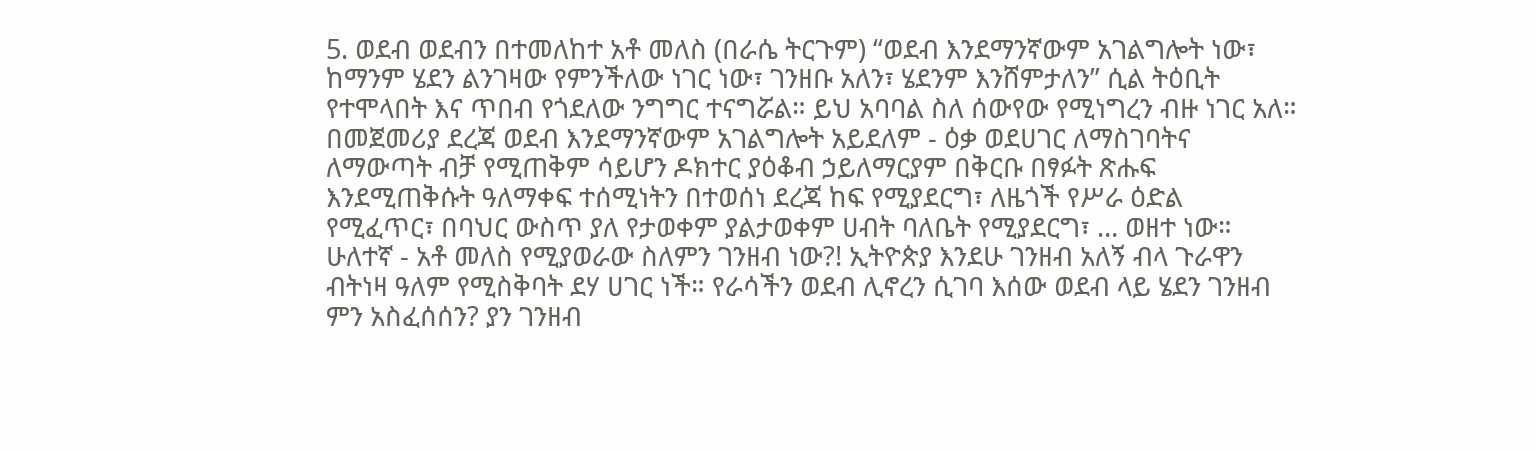5. ወደብ ወደብን በተመለከተ አቶ መለስ (በራሴ ትርጉም) “ወደብ እንደማንኛውም አገልግሎት ነው፣ ከማንም ሄደን ልንገዛው የምንችለው ነገር ነው፣ ገንዘቡ አለን፣ ሄደንም እንሸምታለን” ሲል ትዕቢት የተሞላበት እና ጥበብ የጎደለው ንግግር ተናግሯል። ይህ አባባል ስለ ሰውየው የሚነግረን ብዙ ነገር አለ። በመጀመሪያ ደረጃ ወደብ እንደማንኛውም አገልግሎት አይደለም - ዕቃ ወደሀገር ለማስገባትና ለማውጣት ብቻ የሚጠቅም ሳይሆን ዶክተር ያዕቆብ ኃይለማርያም በቅርቡ በፃፉት ጽሑፍ እንደሚጠቅሱት ዓለማቀፍ ተሰሚነትን በተወሰነ ደረጃ ከፍ የሚያደርግ፣ ለዜጎች የሥራ ዕድል የሚፈጥር፣ በባህር ውስጥ ያለ የታወቀም ያልታወቀም ሀብት ባለቤት የሚያደርግ፣ … ወዘተ ነው። ሁለተኛ - አቶ መለስ የሚያወራው ስለምን ገንዘብ ነው?! ኢትዮጵያ እንደሁ ገንዘብ አለኝ ብላ ጉራዋን ብትነዛ ዓለም የሚስቅባት ደሃ ሀገር ነች። የራሳችን ወደብ ሊኖረን ሲገባ እሰው ወደብ ላይ ሄደን ገንዘብ ምን አስፈሰሰን? ያን ገንዘብ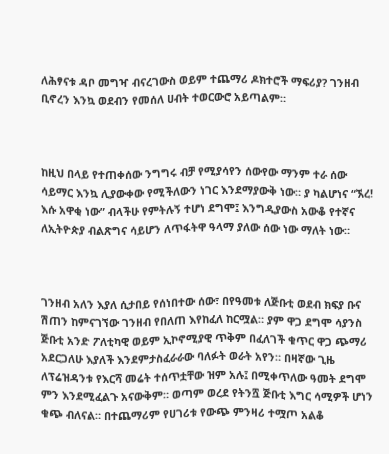ለሕፃናቱ ዳቦ መግዣ ብናረገውስ ወይም ተጨማሪ ዶክተሮች ማፍሪያ? ገንዘብ ቢኖረን እንኳ ወደብን የመሰለ ሀብት ተወርውሮ አይጣልም።



ከዚህ በላይ የተጠቀሰው ንግግሩ ብቻ የሚያሳየን ሰውየው ማንም ተራ ሰው ሳይማር እንኳ ሊያውቀው የሚችለውን ነገር እንደማያውቅ ነው። ያ ካልሆነና “ኧረ! እሱ አዋቂ ነው” ብላችሁ የምትሉኝ ተሆነ ደግሞ፤ እንግዲያውስ አውቆ የተኛና ለኢትዮጵያ ብልጽግና ሳይሆን ለጥፋትዋ ዓላማ ያለው ሰው ነው ማለት ነው።



ገንዘብ አለን እያለ ሲታበይ የሰነበተው ሰው፣ በየዓመቱ ለጅቡቲ ወደብ ክፍያ ቡና ሽጠን ከምናገኘው ገንዘብ የበለጠ እየከፈለ ከርሟል። ያም ዋጋ ደግሞ ሳያንስ ጅቡቲ አንድ ፖለቲካዊ ወይም ኢኮኖሚያዊ ጥቅም በፈለገች ቁጥር ዋጋ ጭማሪ አደርጋለሁ እያለች እንደምታስፈራራው ባለፉት ወራት አየን። በዛኛው ጊዜ ለፕሬዝዳንቱ የእርሻ መሬት ተሰጥቷቸው ዝም አሉ፤ በሚቀጥለው ዓመት ደግሞ ምን እንደሚፈልጉ አናውቅም። ወጣም ወረደ የትንሿ ጅቡቲ እግር ሳሚዎች ሆነን ቁጭ ብለናል። በተጨማሪም የሀገሪቱ የውጭ ምንዛሪ ተሟጦ አልቆ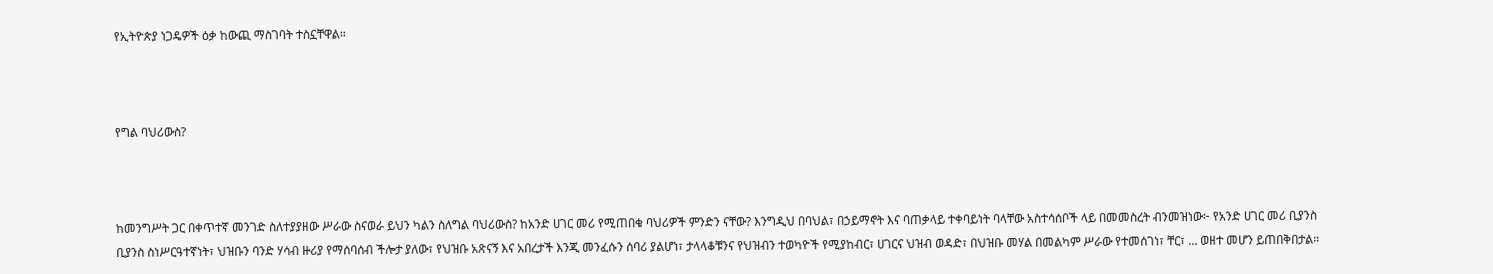የኢትዮጵያ ነጋዴዎች ዕቃ ከውጪ ማስገባት ተስኗቸዋል።



የግል ባህሪውስ?



ከመንግሥት ጋር በቀጥተኛ መንገድ ስለተያያዘው ሥራው ስናወራ ይህን ካልን ስለግል ባህሪውስ? ከአንድ ሀገር መሪ የሚጠበቁ ባህሪዎች ምንድን ናቸው? እንግዲህ በባህል፣ በኃይማኖት እና ባጠቃላይ ተቀባይነት ባላቸው አስተሳሰቦች ላይ በመመስረት ብንመዝነው፦ የአንድ ሀገር መሪ ቢያንስ ቢያንስ ስነሥርዓተኛነት፣ ህዝቡን ባንድ ሃሳብ ዙሪያ የማሰባሰብ ችሎታ ያለው፣ የህዝቡ አጽናኝ እና አበረታች እንጂ መንፈሱን ሰባሪ ያልሆነ፣ ታላላቆቹንና የህዝብን ተወካዮች የሚያከብር፣ ሀገርና ህዝብ ወዳድ፣ በህዝቡ መሃል በመልካም ሥራው የተመሰገነ፣ ቸር፣ … ወዘተ መሆን ይጠበቅበታል።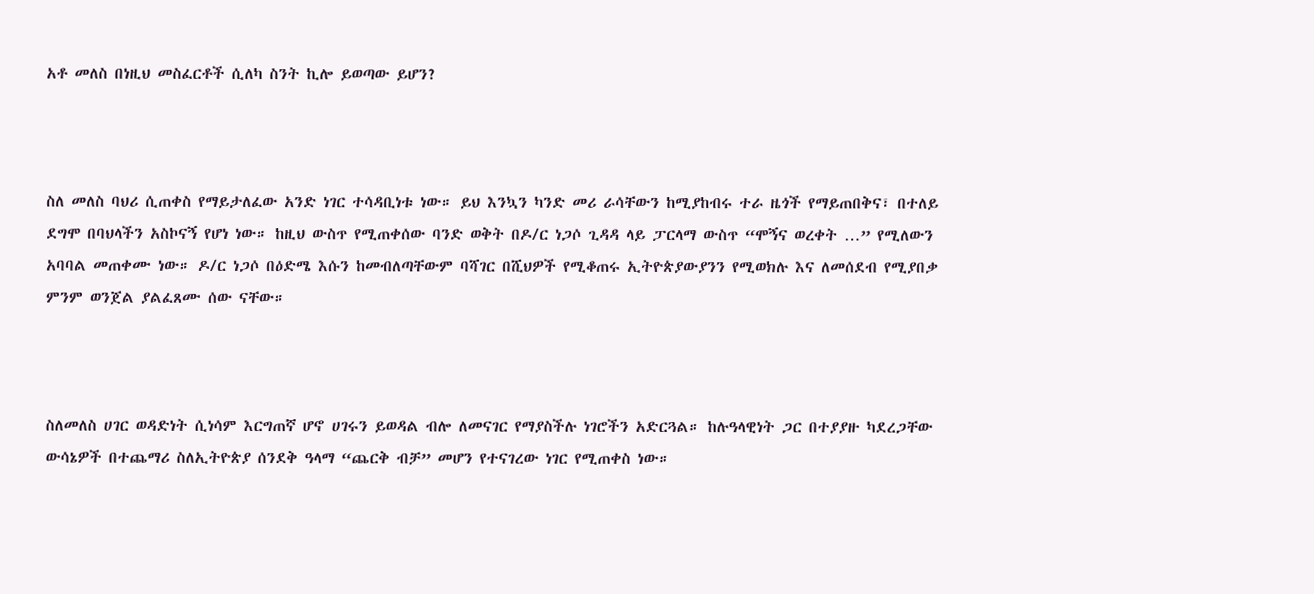አቶ መለስ በነዚህ መስፈርቶች ሲለካ ስንት ኪሎ ይወጣው ይሆን?



ስለ መለስ ባህሪ ሲጠቀስ የማይታለፈው አንድ ነገር ተሳዳቢነቱ ነው። ይህ እንኳን ካንድ መሪ ራሳቸውን ከሚያከብሩ ተራ ዜጎች የማይጠበቅና፣ በተለይ ደግሞ በባህላችን አስኮናኝ የሆነ ነው። ከዚህ ውስጥ የሚጠቀሰው ባንድ ወቅት በዶ/ር ነጋሶ ጊዳዳ ላይ ፓርላማ ውስጥ “ሞኝና ወረቀት …” የሚለውን አባባል መጠቀሙ ነው። ዶ/ር ነጋሶ በዕድሜ እሱን ከመብለጣቸውም ባሻገር በሺህዎች የሚቆጠሩ ኢትዮጵያውያንን የሚወክሉ እና ለመሰደብ የሚያበቃ ምንም ወንጀል ያልፈጸሙ ሰው ናቸው።



ስለመለስ ሀገር ወዳድነት ሲነሳም እርግጠኛ ሆኖ ሀገሩን ይወዳል ብሎ ለመናገር የማያስችሉ ነገሮችን አድርጓል። ከሉዓላዊነት ጋር በተያያዙ ካደረጋቸው ውሳኔዎች በተጨማሪ ስለኢትዮጵያ ሰንደቅ ዓላማ “ጨርቅ ብቻ” መሆን የተናገረው ነገር የሚጠቀስ ነው።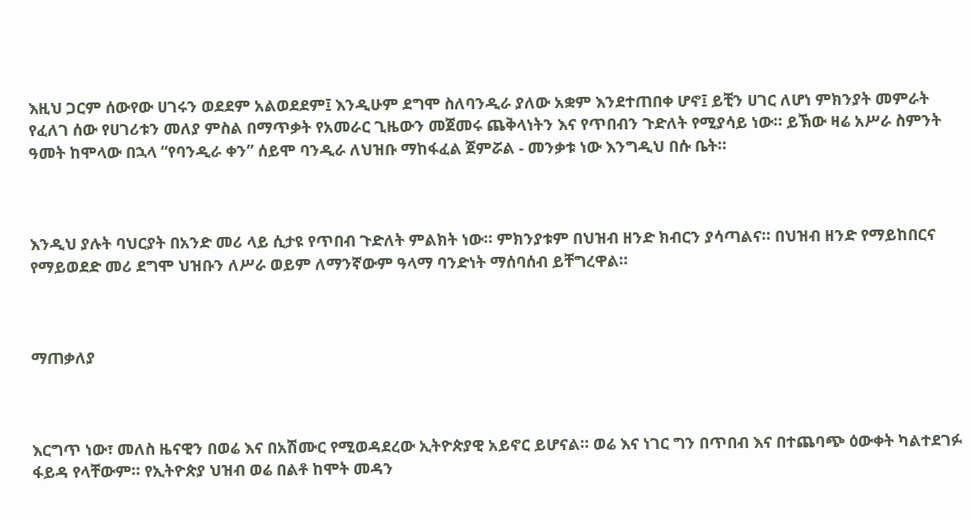እዚህ ጋርም ሰውየው ሀገሩን ወደደም አልወደደም፤ እንዲሁም ደግሞ ስለባንዲራ ያለው አቋም እንደተጠበቀ ሆኖ፤ ይቺን ሀገር ለሆነ ምክንያት መምራት የፈለገ ሰው የሀገሪቱን መለያ ምስል በማጥቃት የአመራር ጊዜውን መጀመሩ ጨቅላነትን እና የጥበብን ጉድለት የሚያሳይ ነው። ይኽው ዛሬ አሥራ ስምንት ዓመት ከሞላው በኋላ “የባንዲራ ቀን” ሰይሞ ባንዲራ ለህዝቡ ማከፋፈል ጀምሯል - መንቃቱ ነው እንግዲህ በሱ ቤት።



እንዲህ ያሉት ባህርያት በአንድ መሪ ላይ ሲታዩ የጥበብ ጉድለት ምልክት ነው። ምክንያቱም በህዝብ ዘንድ ክብርን ያሳጣልና። በህዝብ ዘንድ የማይከበርና የማይወደድ መሪ ደግሞ ህዝቡን ለሥራ ወይም ለማንኛውም ዓላማ ባንድነት ማሰባሰብ ይቸግረዋል።



ማጠቃለያ



እርግጥ ነው፣ መለስ ዜናዊን በወሬ እና በአሽሙር የሚወዳደረው ኢትዮጵያዊ አይኖር ይሆናል። ወሬ እና ነገር ግን በጥበብ እና በተጨባጭ ዕውቀት ካልተደገፉ ፋይዳ የላቸውም። የኢትዮጵያ ህዝብ ወሬ በልቶ ከሞት መዳን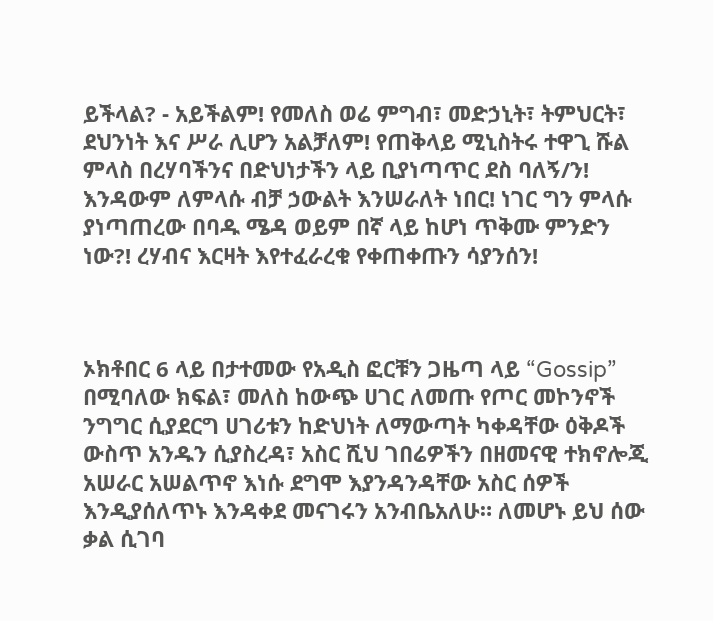ይችላል? - አይችልም! የመለስ ወሬ ምግብ፣ መድኃኒት፣ ትምህርት፣ ደህንነት እና ሥራ ሊሆን አልቻለም! የጠቅላይ ሚኒስትሩ ተዋጊ ሹል ምላስ በረሃባችንና በድህነታችን ላይ ቢያነጣጥር ደስ ባለኝ/ን! እንዳውም ለምላሱ ብቻ ኃውልት እንሠራለት ነበር! ነገር ግን ምላሱ ያነጣጠረው በባዱ ሜዳ ወይም በኛ ላይ ከሆነ ጥቅሙ ምንድን ነው?! ረሃብና እርዛት እየተፈራረቁ የቀጠቀጡን ሳያንሰን!



ኦክቶበር 6 ላይ በታተመው የአዲስ ፎርቹን ጋዜጣ ላይ “Gossip” በሚባለው ክፍል፣ መለስ ከውጭ ሀገር ለመጡ የጦር መኮንኖች ንግግር ሲያደርግ ሀገሪቱን ከድህነት ለማውጣት ካቀዳቸው ዕቅዶች ውስጥ አንዱን ሲያስረዳ፣ አስር ሺህ ገበሬዎችን በዘመናዊ ተክኖሎጂ አሠራር አሠልጥኖ እነሱ ደግሞ እያንዳንዳቸው አስር ሰዎች እንዲያሰለጥኑ እንዳቀደ መናገሩን አንብቤአለሁ። ለመሆኑ ይህ ሰው ቃል ሲገባ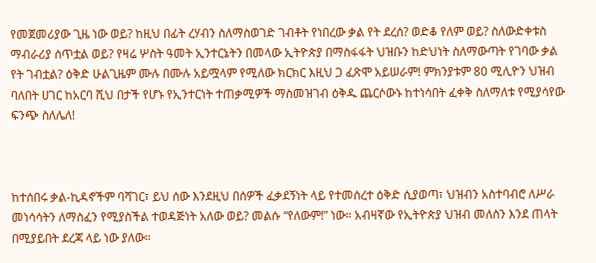የመጀመሪያው ጊዜ ነው ወይ? ከዚህ በፊት ረሃብን ስለማስወገድ ገብቶት የነበረው ቃል የት ደረሰ? ወድቆ የለም ወይ? ስለውድቀቱስ ማብራሪያ ሰጥቷል ወይ? የዛሬ ሦስት ዓመት ኢንተርኔትን በመላው ኢትዮጵያ በማስፋፋት ህዝቡን ከድህነት ስለማውጣት የገባው ቃል የት ገብቷል? ዕቅድ ሁልጊዜም ሙሉ በሙሉ አይሟላም የሚለው ክርክር እዚህ ጋ ፈጽሞ አይሠራም! ምክንያቱም 80 ሚሊዮን ህዝብ ባለበት ሀገር ከአርባ ሺህ በታች የሆኑ የኢንተርነት ተጠቃሚዎች ማስመዝገብ ዕቅዱ ጨርሶውኑ ከተነሳበት ፈቀቅ ስለማለቱ የሚያሳየው ፍንጭ ስለሌለ!



ከተሰበሩ ቃል-ኪዳኖችም ባሻገር፣ ይህ ሰው እንደዚህ በሰዎች ፈቃደኝነት ላይ የተመሰረተ ዕቅድ ሲያወጣ፣ ህዝብን አስተባብሮ ለሥራ መነሳሳትን ለማስፈን የሚያስችል ተወዳጅነት አለው ወይ? መልሱ “የለውም!” ነው። አብዛኛው የኢትዮጵያ ህዝብ መለስን እንደ ጠላት በሚያይበት ደረጃ ላይ ነው ያለው።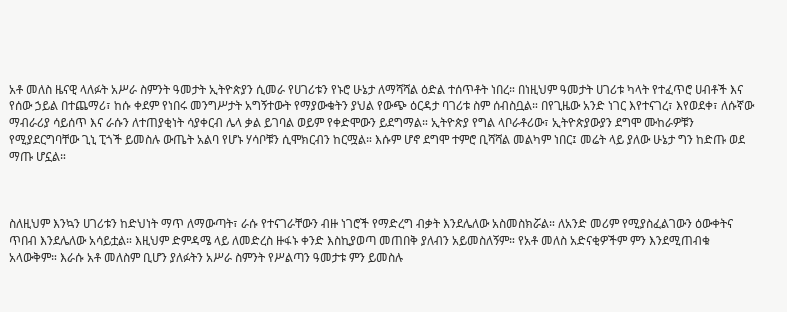አቶ መለስ ዜናዊ ላለፉት አሥራ ስምንት ዓመታት ኢትዮጵያን ሲመራ የሀገሪቱን የኑሮ ሁኔታ ለማሻሻል ዕድል ተሰጥቶት ነበረ። በነዚህም ዓመታት ሀገሪቱ ካላት የተፈጥሮ ሀብቶች እና የሰው ኃይል በተጨማሪ፣ ከሱ ቀደም የነበሩ መንግሥታት አግኝተውት የማያውቁትን ያህል የውጭ ዕርዳታ ባገሪቱ ስም ሰብስቧል። በየጊዜው አንድ ነገር እየተናገረ፣ እየወደቀ፣ ለሱኛው ማብራሪያ ሳይሰጥ እና ራሱን ለተጠያቂነት ሳያቀርብ ሌላ ቃል ይገባል ወይም የቀድሞውን ይደግማል። ኢትዮጵያ የግል ላቦራቶሪው፣ ኢትዮጵያውያን ደግሞ ሙከራዎቹን የሚያደርግባቸው ጊኒ ፒጎች ይመስሉ ውጤት አልባ የሆኑ ሃሳቦቹን ሲሞክርብን ከርሟል። እሱም ሆኖ ደግሞ ተምሮ ቢሻሻል መልካም ነበር፤ መሬት ላይ ያለው ሁኔታ ግን ከድጡ ወደ ማጡ ሆኗል።



ስለዚህም እንኳን ሀገሪቱን ከድህነት ማጥ ለማውጣት፣ ራሱ የተናገራቸውን ብዙ ነገሮች የማድረግ ብቃት እንደሌለው አስመስክሯል። ለአንድ መሪም የሚያስፈልገውን ዕውቀትና ጥበብ እንደሌለው አሳይቷል። እዚህም ድምዳሜ ላይ ለመድረስ ዙፋኑ ቀንድ እስኪያወጣ መጠበቅ ያለብን አይመስለኝም። የአቶ መለስ አድናቂዎችም ምን እንደሚጠብቁ አላውቅም። እራሱ አቶ መለስም ቢሆን ያለፉትን አሥራ ስምንት የሥልጣን ዓመታቱ ምን ይመስሉ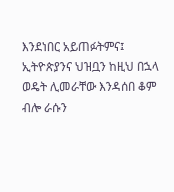እንደነበር አይጠፉትምና፤ ኢትዮጵያንና ህዝቧን ከዚህ በኋላ ወዴት ሊመራቸው እንዳሰበ ቆም ብሎ ራሱን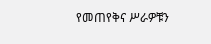የመጠየቅና ሥራዎቹን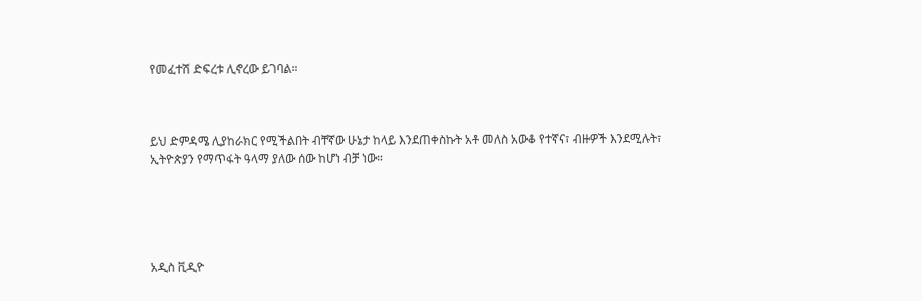የመፈተሽ ድፍረቱ ሊኖረው ይገባል።



ይህ ድምዳሜ ሊያከራክር የሚችልበት ብቸኛው ሁኔታ ከላይ እንደጠቀስኩት አቶ መለስ አውቆ የተኛና፣ ብዙዎች እንደሚሉት፣ ኢትዮጵያን የማጥፋት ዓላማ ያለው ሰው ከሆነ ብቻ ነው።





አዲስ ቪዲዮ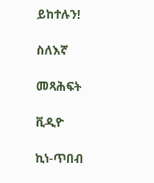ይከተሉን!

ስለእኛ

መጻሕፍት

ቪዲዮ

ኪነ-ጥበብ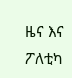ዜና እና ፖለቲካ